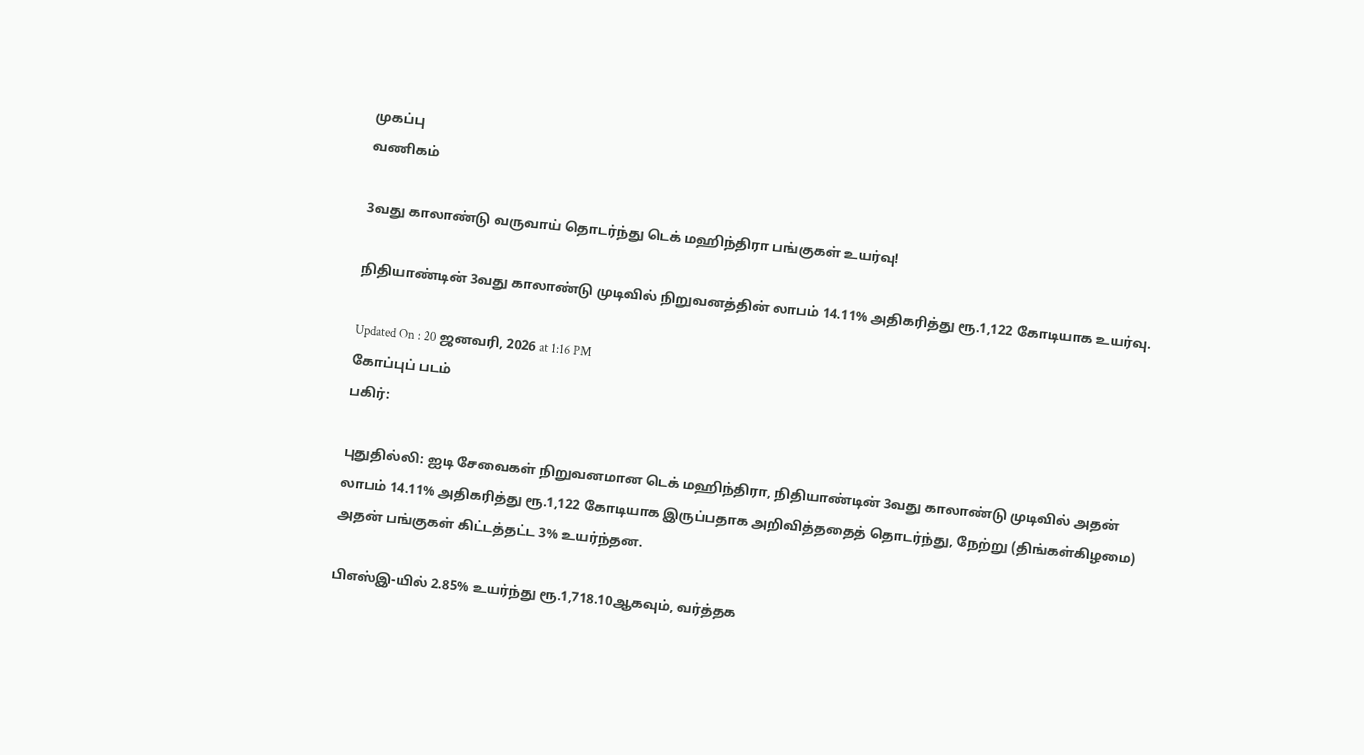முகப்பு
வணிகம்

3வது காலாண்டு வருவாய் தொடர்ந்து டெக் மஹிந்திரா பங்குகள் உயர்வு!

நிதியாண்டின் 3வது காலாண்டு முடிவில் நிறுவனத்தின் லாபம் 14.11% அதிகரித்து ரூ.1,122 கோடியாக உயர்வு.

Updated On : 20 ஜனவரி, 2026 at 1:16 PM
கோப்புப் படம்
பகிர்:

புதுதில்லி: ஐடி சேவைகள் நிறுவனமான டெக் மஹிந்திரா, நிதியாண்டின் 3வது காலாண்டு முடிவில் அதன் லாபம் 14.11% அதிகரித்து ரூ.1,122 கோடியாக இருப்பதாக அறிவித்ததைத் தொடர்ந்து, நேற்று (திங்கள்கிழமை) அதன் பங்குகள் கிட்டத்தட்ட 3% உயர்ந்தன.

பிஎஸ்இ-யில் 2.85% உயர்ந்து ரூ.1,718.10ஆகவும், வர்த்தக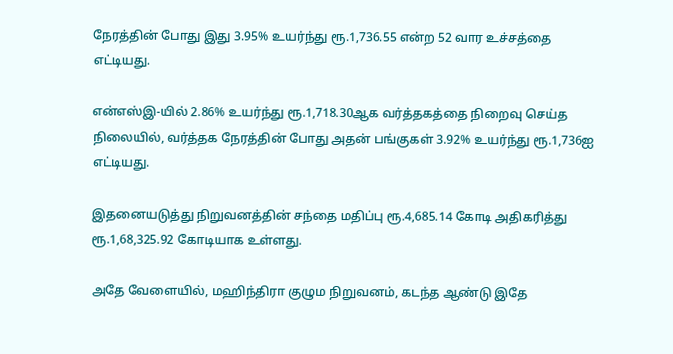நேரத்தின் போது இது 3.95% உயர்ந்து ரூ.1,736.55 என்ற 52 வார உச்சத்தை எட்டியது.

என்எஸ்இ-யில் 2.86% உயர்ந்து ரூ.1,718.30ஆக வர்த்தகத்தை நிறைவு செய்த நிலையில், வர்த்தக நேரத்தின் போது அதன் பங்குகள் 3.92% உயர்ந்து ரூ.1,736ஐ எட்டியது.

இதனையடுத்து நிறுவனத்தின் சந்தை மதிப்பு ரூ.4,685.14 கோடி அதிகரித்து ரூ.1,68,325.92 கோடியாக உள்ளது.

அதே வேளையில், மஹிந்திரா குழும நிறுவனம், கடந்த ஆண்டு இதே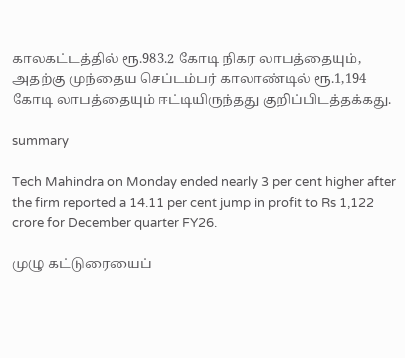காலகட்டத்தில் ரூ.983.2 கோடி நிகர லாபத்தையும், அதற்கு முந்தைய செப்டம்பர் காலாண்டில் ரூ.1,194 கோடி லாபத்தையும் ஈட்டியிருந்தது குறிப்பிடத்தக்கது.

summary

Tech Mahindra on Monday ended nearly 3 per cent higher after the firm reported a 14.11 per cent jump in profit to Rs 1,122 crore for December quarter FY26.

முழு கட்டுரையைப்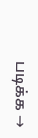படிக்க →